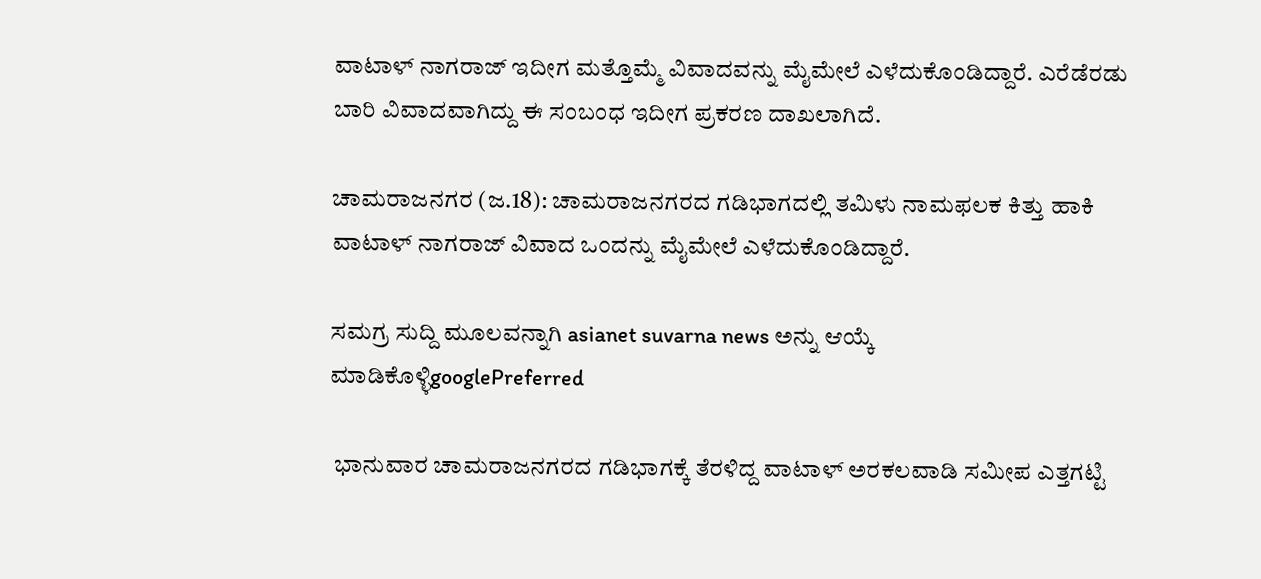ವಾಟಾಳ್ ನಾಗರಾಜ್ ಇದೀಗ ಮತ್ತೊಮ್ಮೆ ವಿವಾದವನ್ನು ಮೈಮೇಲೆ ಎಳೆದುಕೊಂಡಿದ್ದಾರೆ. ಎರೆಡೆರಡು ಬಾರಿ ವಿವಾದವಾಗಿದ್ದು ಈ ಸಂಬಂಧ ಇದೀಗ ಪ್ರಕರಣ ದಾಖಲಾಗಿದೆ.

ಚಾಮರಾಜನಗರ (ಜ.18): ಚಾಮರಾಜನಗರದ ಗಡಿಭಾಗದಲ್ಲಿ ತಮಿಳು ನಾಮಫಲಕ ಕಿತ್ತು ಹಾಕಿ ವಾಟಾಳ್ ನಾಗರಾಜ್ ವಿವಾದ ಒಂದನ್ನು ಮೈಮೇಲೆ ಎಳೆದುಕೊಂಡಿದ್ದಾರೆ.

ಸಮಗ್ರ ಸುದ್ದಿ ಮೂಲವನ್ನಾಗಿ asianet suvarna news ಅನ್ನು ಆಯ್ಕೆ ಮಾಡಿಕೊಳ್ಳಿgooglePreferred

 ಭಾನುವಾರ ಚಾಮರಾಜನಗರದ ಗಡಿಭಾಗಕ್ಕೆ ತೆರಳಿದ್ದ ವಾಟಾಳ್ ಅರಕಲವಾಡಿ ಸಮೀಪ ಎತ್ತಗಟ್ಟಿ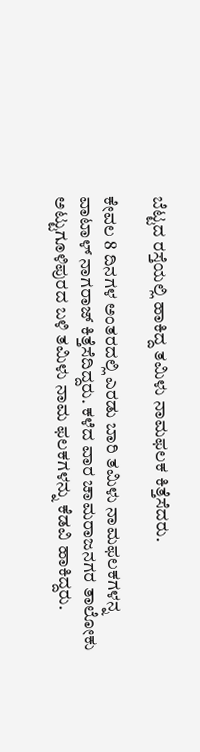ಬೆಟ್ಟದ ರಸ್ತೆಯಲ್ಲಿ ಹಾಕಿದ್ದ ತಮಿಳು ನಾಮಫಲಕ ಕಿತ್ತೆಸೆದರು.

ಕೇವಲ 8 ದಿನಗಳ ಅಂತರದಲ್ಲಿ ಎರಡು ಬಾರಿ ತಮಿಳು ನಾಮಫಲಕಗಳನ್ನ ವಾಟಾಳ್ ನಾಗರಾಜ್ ಕಿತ್ತೆಸೆದಿದ್ದರು. ಕಳೆದ ವಾರ ಚಾಮರಾಜನಗರ ತಾಲೋಕು ಅಟ್ಟುಗೂಳಿಪುರದ ಬಳಿ ತಮಿಳು ನಾಮ ಫಲಕಗಳನ್ನು ಕೆಡವಿ ಹಾಕಿದ್ದರು.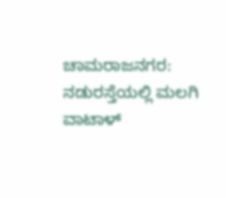ಚಾಮರಾಜನಗರ: ನಡುರಸ್ತೆಯಲ್ಲಿ ಮಲಗಿ ವಾಟಾಳ್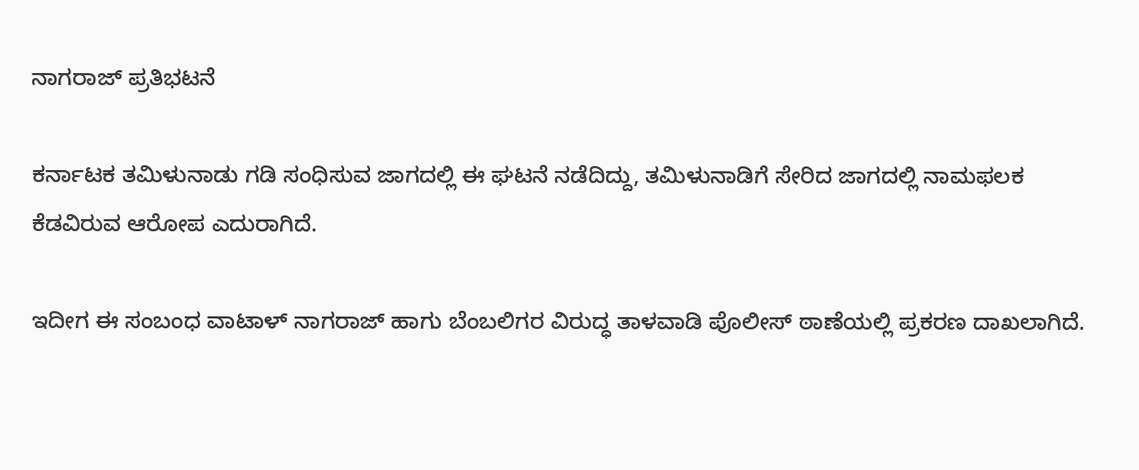ನಾಗರಾಜ್ ಪ್ರತಿಭಟನೆ

ಕರ್ನಾಟಕ ತಮಿಳುನಾಡು ಗಡಿ ಸಂಧಿಸುವ ಜಾಗದಲ್ಲಿ ಈ ಘಟನೆ ನಡೆದಿದ್ದು, ತಮಿಳುನಾಡಿಗೆ ಸೇರಿದ ಜಾಗದಲ್ಲಿ ನಾಮಫಲಕ ಕೆಡವಿರುವ ಆರೋಪ ಎದುರಾಗಿದೆ.

ಇದೀಗ ಈ ಸಂಬಂಧ ವಾಟಾಳ್ ನಾಗರಾಜ್ ಹಾಗು ಬೆಂಬಲಿಗರ ವಿರುದ್ಧ ತಾಳವಾಡಿ ಪೊಲೀಸ್ ಠಾಣೆಯಲ್ಲಿ ಪ್ರಕರಣ ದಾಖಲಾಗಿದೆ.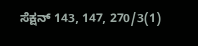ಸೆಕ್ಷನ್ 143, 147, 270/3(1)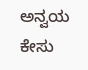ಅನ್ವಯ ಕೇಸು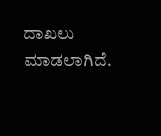ದಾಖಲು ಮಾಡಲಾಗಿದೆ.